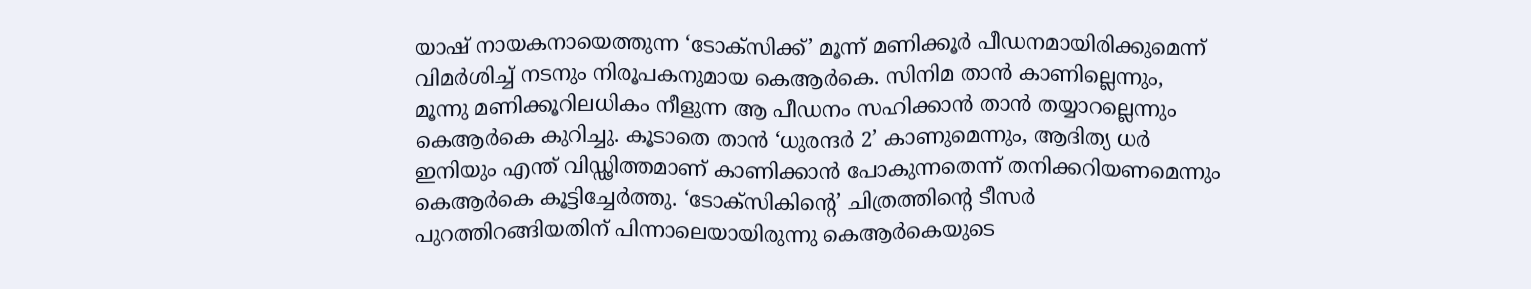യാഷ് നായകനായെത്തുന്ന ‘ടോക്സിക്ക്’ മൂന്ന് മണിക്കൂർ പീഡനമായിരിക്കുമെന്ന് വിമർശിച്ച് നടനും നിരൂപകനുമായ കെആർകെ. സിനിമ താൻ കാണില്ലെന്നും, മൂന്നു മണിക്കൂറിലധികം നീളുന്ന ആ പീഡനം സഹിക്കാൻ താൻ തയ്യാറല്ലെന്നും കെആർകെ കുറിച്ചു. കൂടാതെ താൻ ‘ധുരന്ദർ 2’ കാണുമെന്നും, ആദിത്യ ധർ ഇനിയും എന്ത് വിഡ്ഢിത്തമാണ് കാണിക്കാൻ പോകുന്നതെന്ന് തനിക്കറിയണമെന്നും കെആർകെ കൂട്ടിച്ചേർത്തു. ‘ടോക്സികിന്റെ’ ചിത്രത്തിന്റെ ടീസർ പുറത്തിറങ്ങിയതിന് പിന്നാലെയായിരുന്നു കെആർകെയുടെ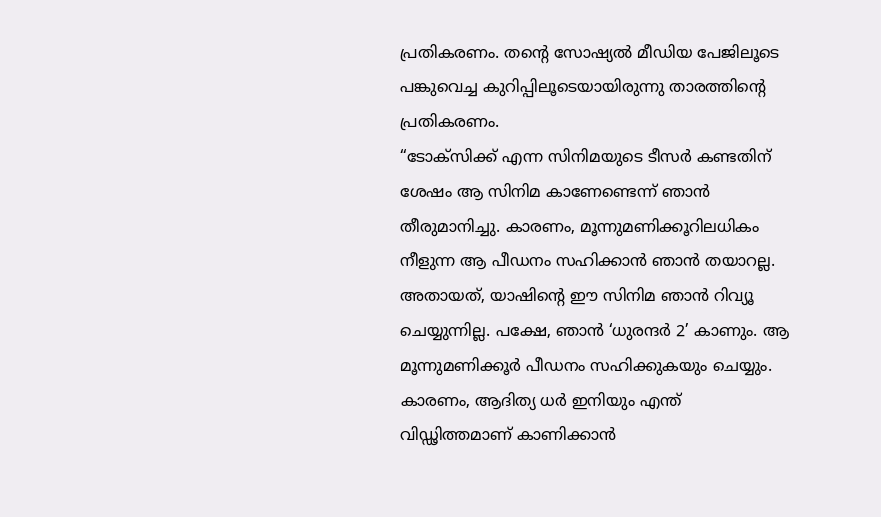പ്രതികരണം. തന്റെ സോഷ്യൽ മീഡിയ പേജിലൂടെ പങ്കുവെച്ച കുറിപ്പിലൂടെയായിരുന്നു താരത്തിന്റെ പ്രതികരണം.
“ടോക്സിക്ക് എന്ന സിനിമയുടെ ടീസർ കണ്ടതിന് ശേഷം ആ സിനിമ കാണേണ്ടെന്ന് ഞാൻ തീരുമാനിച്ചു. കാരണം, മൂന്നുമണിക്കൂറിലധികം നീളുന്ന ആ പീഡനം സഹിക്കാൻ ഞാൻ തയാറല്ല. അതായത്, യാഷിൻ്റെ ഈ സിനിമ ഞാൻ റിവ്യൂ ചെയ്യുന്നില്ല. പക്ഷേ, ഞാൻ ‘ധുരന്ദർ 2’ കാണും. ആ മൂന്നുമണിക്കൂർ പീഡനം സഹിക്കുകയും ചെയ്യും. കാരണം, ആദിത്യ ധർ ഇനിയും എന്ത് വിഡ്ഢിത്തമാണ് കാണിക്കാൻ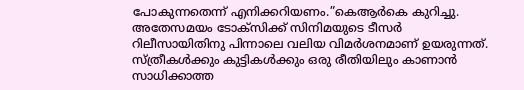പോകുന്നതെന്ന് എനിക്കറിയണം.”കെആർകെ കുറിച്ചു.
അതേസമയം ടോക്സിക്ക് സിനിമയുടെ ടീസർ റിലീസായിതിനു പിന്നാലെ വലിയ വിമർശനമാണ് ഉയരുന്നത്. സ്ത്രീകൾക്കും കുട്ടികൾക്കും ഒരു രീതിയിലും കാണാൻ സാധിക്കാത്ത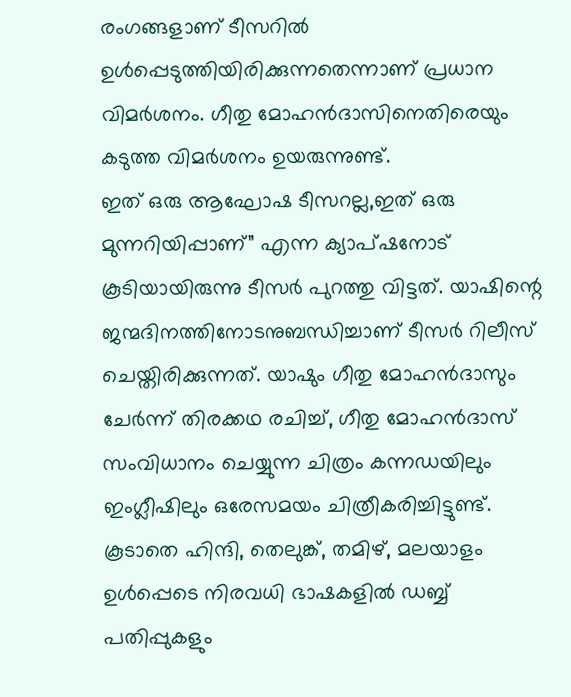രംഗങ്ങളാണ് ടീസറിൽ ഉൾപ്പെടുത്തിയിരിക്കുന്നതെന്നാണ് പ്രധാന വിമർശനം. ഗീതു മോഹൻദാസിനെതിരെയും കടുത്ത വിമർശനം ഉയരുന്നുണ്ട്.
ഇത് ഒരു ആഘോഷ ടീസറല്ല,ഇത് ഒരു മുന്നറിയിപ്പാണ്” എന്ന ക്യാപ്ഷനോട് കൂടിയായിരുന്നു ടീസർ പുറത്തു വിട്ടത്. യാഷിന്റെ ജന്മദിനത്തിനോടനുബന്ധിച്ചാണ് ടീസർ റിലീസ് ചെയ്തിരിക്കുന്നത്. യാഷും ഗീതു മോഹൻദാസും ചേർന്ന് തിരക്കഥ രചിച്ച്, ഗീതു മോഹൻദാസ് സംവിധാനം ചെയ്യുന്ന ചിത്രം കന്നഡയിലും ഇംഗ്ലീഷിലും ഒരേസമയം ചിത്രീകരിച്ചിട്ടുണ്ട്. കൂടാതെ ഹിന്ദി, തെലുങ്ക്, തമിഴ്, മലയാളം ഉൾപ്പെടെ നിരവധി ഭാഷകളിൽ ഡബ്ബ് പതിപ്പുകളും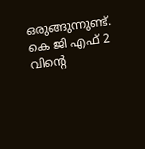ഒരുങ്ങുന്നുണ്ട്. കെ ജി എഫ് 2 വിന്റെ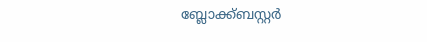ബ്ലോക്ക്ബസ്റ്റർ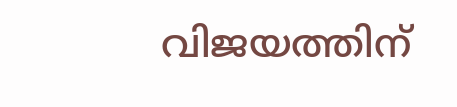വിജയത്തിന്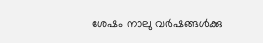ശേഷം നാലു വർഷങ്ങൾക്കു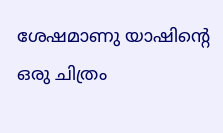ശേഷമാണു യാഷിന്റെ ഒരു ചിത്രം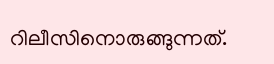റിലീസിനൊരുങ്ങുന്നത്.